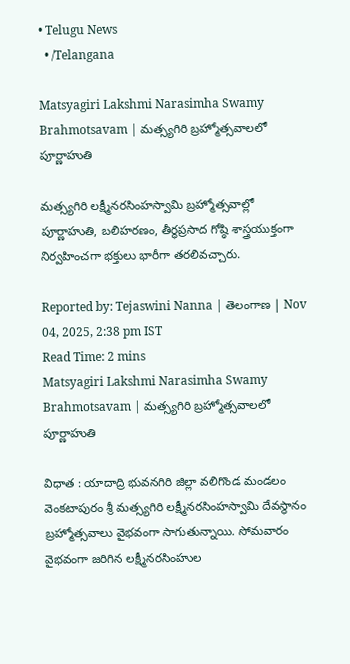• Telugu News
  • /Telangana

Matsyagiri Lakshmi Narasimha Swamy Brahmotsavam | మత్స్యగిరి బ్రహ్మోత్సవాలలో పూర్ణాహుతి

మత్స్యగిరి లక్ష్మీనరసింహస్వామి బ్రహ్మోత్సవాల్లో పూర్ణాహుతి, బలిహరణం, తీర్ధప్రసాద గోష్ఠి శాస్త్రయుక్తంగా నిర్వహించగా భక్తులు భారీగా తరలివచ్చారు.

Reported by: Tejaswini Nanna | తెలంగాణ‌ | Nov 04, 2025, 2:38 pm IST
Read Time: 2 mins
Matsyagiri Lakshmi Narasimha Swamy Brahmotsavam | మత్స్యగిరి బ్రహ్మోత్సవాలలో పూర్ణాహుతి

విధాత : యాదాద్రి భువనగిరి జిల్లా వలిగొండ మండలం వెంకటాపురం శ్రీ మత్స్యగిరి లక్ష్మీనరసింహస్వామి దేవస్థానం బ్రహ్మోత్సవాలు వైభవంగా సాగుతున్నాయి. సోమవారం వైభవంగా జరిగిన లక్ష్మీనరసింహుల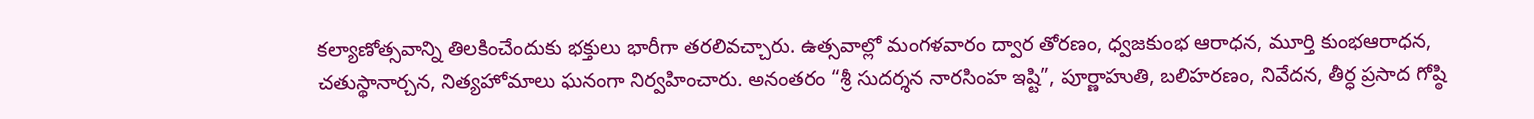కల్యాణోత్సవాన్ని తిలకించేందుకు భక్తులు భారీగా తరలివచ్చారు. ఉత్సవాల్లో మంగళవారం ద్వార తోరణం, ధ్వజకుంభ ఆరాధన, మూర్తి కుంభఆరాధన, చతుస్థానార్చన, నిత్యహోమాలు ఘనంగా నిర్వహించారు. అనంతరం “శ్రీ సుదర్శన నారసింహ ఇష్టి”, పూర్ణాహుతి, బలిహరణం, నివేదన, తీర్ధ ప్రసాద గోష్ఠి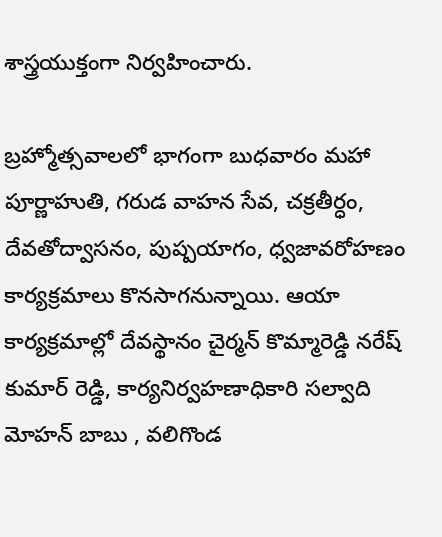శాస్త్రయుక్తంగా నిర్వహించారు.

బ్రహ్మోత్సవాలలో భాగంగా బుధవారం మహా పూర్ణాహుతి, గరుడ వాహన సేవ, చక్రతీర్ధం, దేవతోద్వాసనం, పుష్పయాగం, ధ్వజావరోహణం కార్యక్రమాలు కొనసాగనున్నాయి. ఆయా కార్యక్రమాల్లో దేవస్థానం చైర్మన్ కొమ్మారెడ్డి నరేష్ కుమార్ రెడ్డి, కార్యనిర్వహణాధికారి సల్వాది మోహన్ బాబు , వలిగొండ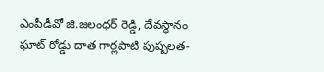ఎంపీడీవో జి.జలంధర్ రెడ్డి, దేవస్థానం ఘాట్ రోడ్డు దాత గార్లపాటి పుష్పలత-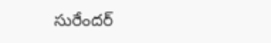సురేందర్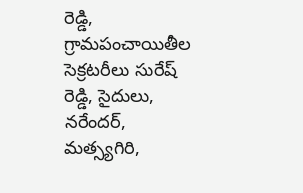రెడ్డి, గ్రామపంచాయితీల సెక్రటరీలు సురేష్ రెడ్డి, సైదులు, నరేందర్, మత్స్యగిరి,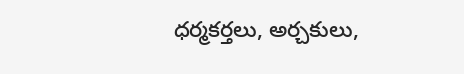ధర్మకర్తలు, అర్చకులు,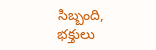సిబ్బంది, భక్తులు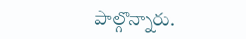పాల్గొన్నారు.